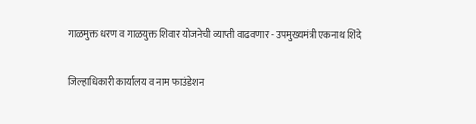गाळमुक्त धरण व गाळयुक्त शिवार योजनेची व्याप्ती वाढवणार - उपमुख्यमंत्री एकनाथ शिंदे

जिल्हाधिकारी कार्यालय व नाम फाउंडेशन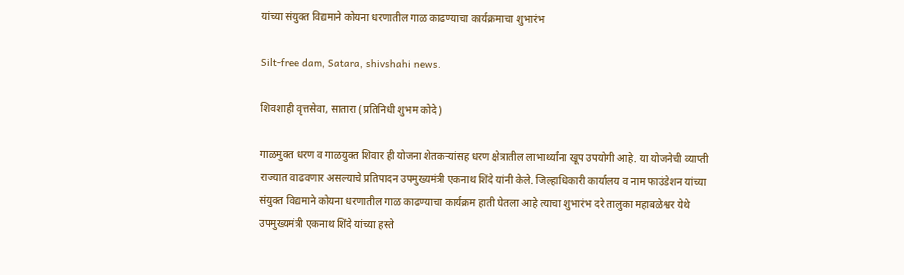यांच्या संयुक्त विद्यमाने कोयना धरणातील गाळ काढण्याचा कार्यक्रमाचा शुभारंभ

Silt-free dam, Satara, shivshahi news.

शिवशाही वृत्तसेवा, सातारा (प्रतिनिधी शुभम कोदे)

गाळमुक्त धरण व गाळयुक्त शिवार ही योजना शेतकऱ्यांसह धरण क्षेत्रातील लाभार्थ्यांना खूप उपयोगी आहे. या योजनेची व्याप्ती राज्यात वाढवणार असल्याचे प्रतिपादन उपमुख्यमंत्री एकनाथ शिंदे यांनी केले. जिल्हाधिकारी कार्यालय व नाम फाउंडेशन यांच्या संयुक्त विद्यमाने कोयना धरणातील गाळ काढण्याचा कार्यक्रम हाती घेतला आहे त्याचा शुभारंभ दरे तालुका महाबळेश्वर येथे उपमुख्यमंत्री एकनाथ शिंदे यांच्या हस्ते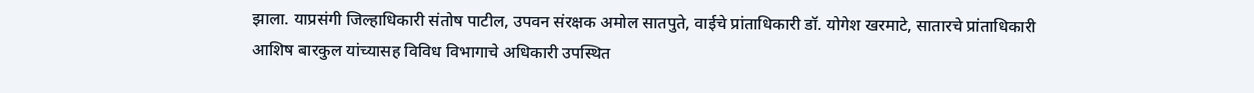झाला. याप्रसंगी जिल्हाधिकारी संतोष पाटील, उपवन संरक्षक अमोल सातपुते, वाईचे प्रांताधिकारी डॉ. योगेश खरमाटे, सातारचे प्रांताधिकारी आशिष बारकुल यांच्यासह विविध विभागाचे अधिकारी उपस्थित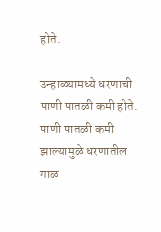होते.

उन्हाळ्यामध्ये धरणाची पाणी पातळी कमी होते. पाणी पातळी कमी झाल्यामुळे धरणातील गाळ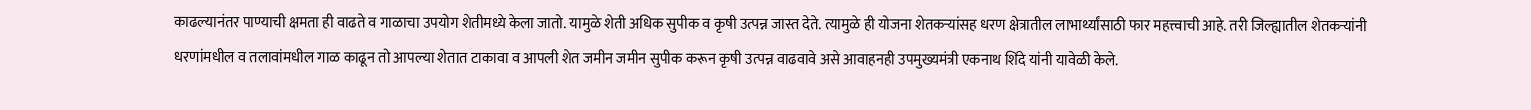काढल्यानंतर पाण्याची क्षमता ही वाढते व गाळाचा उपयोग शेतीमध्ये केला जातो. यामुळे शेती अधिक सुपीक व कृषी उत्पन्न जास्त देते. त्यामुळे ही योजना शेतकऱ्यांसह धरण क्षेत्रातील लाभार्थ्यांसाठी फार महत्त्वाची आहे. तरी जिल्ह्यातील शेतकऱ्यांनी धरणांमधील व तलावांमधील गाळ काढून तो आपल्या शेतात टाकावा व आपली शेत जमीन जमीन सुपीक करून कृषी उत्पन्न वाढवावे असे आवाहनही उपमुख्यमंत्री एकनाथ शिंदे यांनी यावेळी केले.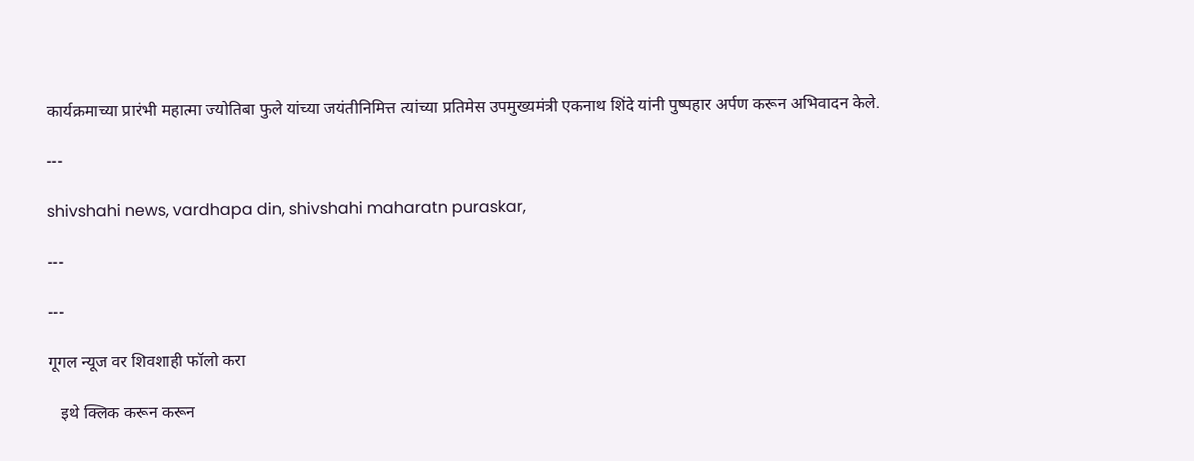कार्यक्रमाच्या प्रारंभी महात्मा ज्योतिबा फुले यांच्या जयंतीनिमित्त त्यांच्या प्रतिमेस उपमुख्यमंत्री एकनाथ शिंदे यांनी पुष्पहार अर्पण करून अभिवादन केले.

---

shivshahi news, vardhapa din, shivshahi maharatn puraskar,

---

---

गूगल न्यूज वर शिवशाही फॉलो करा

   इथे क्लिक करून करून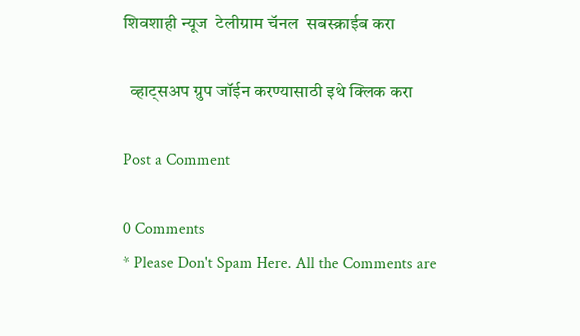शिवशाही न्यूज  टेलीग्राम चॅनल  सबस्क्राईब करा

  व्हाट्सअप ग्रुप जॉईन करण्यासाठी इथे क्लिक करा

Post a Comment

0 Comments
* Please Don't Spam Here. All the Comments are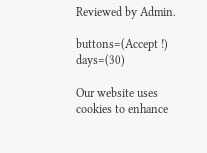Reviewed by Admin.

buttons=(Accept !) days=(30)

Our website uses cookies to enhance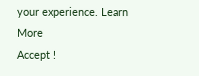your experience. Learn More
Accept !